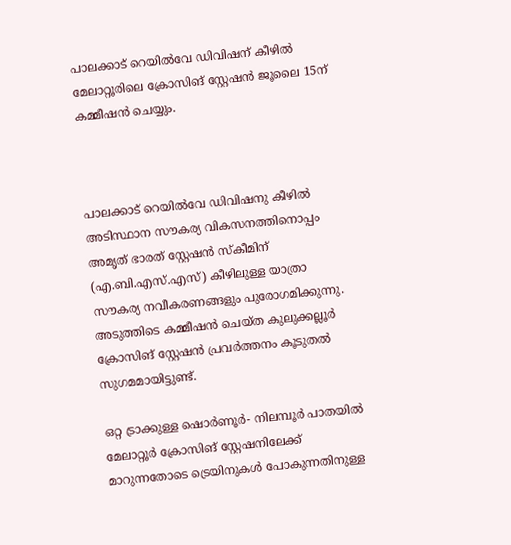പാലക്കാട് റെയിൽവേ ഡിവിഷന് കീഴിൽ മേലാറ്റൂരിലെ ക്രോസിങ് സ്റ്റേഷൻ ജൂലൈ 15ന് കമ്മീഷൻ ചെയ്യും.



പാലക്കാട് റെയിൽവേ ഡിവിഷനു കീഴിൽ അടിസ്ഥാന സൗകര്യ വികസനത്തിനൊപ്പം  അമൃത് ഭാരത് സ്റ്റേഷൻ സ്കീമിന് (എ.ബി.എസ്.എസ്) കീഴിലുള്ള യാത്രാ സൗകര്യ നവീകരണങ്ങളും പുരോഗമിക്കുന്നു. അടുത്തിടെ കമ്മീഷൻ ചെയ്ത കുലുക്കല്ലൂർ ക്രോസിങ് സ്റ്റേഷൻ പ്രവർത്തനം കൂടുതൽ സുഗമമായിട്ടുണ്ട്.

ഒറ്റ ട്രാക്കുള്ള ഷൊർണൂർ- നിലമ്പൂർ പാതയിൽ മേലാറ്റൂർ ക്രോസിങ് സ്റ്റേഷനിലേക്ക് മാറുന്നതോടെ ട്രെയിനുകൾ പോകുന്നതിനുള്ള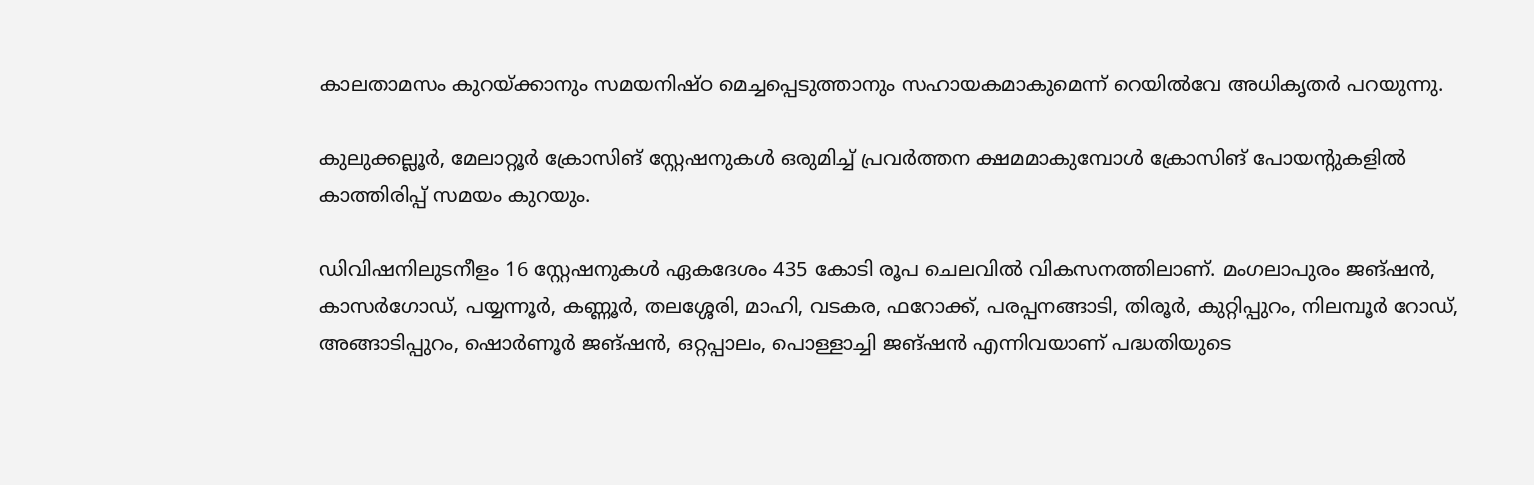കാലതാമസം കുറയ്ക്കാനും സമയനിഷ്ഠ മെച്ചപ്പെടുത്താനും സഹായകമാകുമെന്ന് റെയിൽവേ അധികൃതർ പറയുന്നു.

കുലുക്കല്ലൂർ, മേലാറ്റൂർ ക്രോസിങ് സ്റ്റേഷനുകൾ ഒരുമിച്ച് പ്രവർത്തന ക്ഷമമാകുമ്പോൾ ക്രോസിങ് പോയന്റുകളിൽ കാത്തിരിപ്പ് സമയം കുറയും.

ഡിവിഷനിലുടനീളം 16 സ്റ്റേഷനുകൾ ഏകദേശം 435 കോടി രൂപ ചെലവിൽ വികസനത്തിലാണ്. മംഗലാപുരം ജങ്ഷൻ, കാസർഗോഡ്, പയ്യന്നൂർ, കണ്ണൂർ, തലശ്ശേരി, മാഹി, വടകര, ഫറോക്ക്, പരപ്പനങ്ങാടി, തിരൂർ, കുറ്റിപ്പുറം, നിലമ്പൂർ റോഡ്, അങ്ങാടിപ്പുറം, ഷൊർണൂർ ജങ്ഷൻ, ഒറ്റപ്പാലം, പൊള്ളാച്ചി ജങ്ഷൻ എന്നിവയാണ് പദ്ധതിയുടെ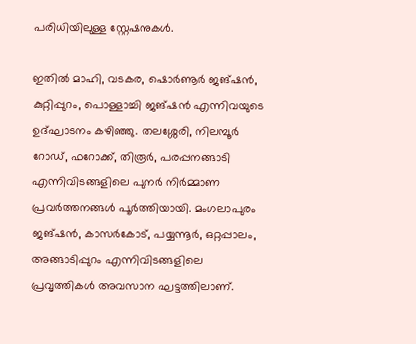പരിധിയിലുള്ള സ്റ്റേഷനുകൾ.

ഇതിൽ മാഹി, വടകര, ഷൊർണൂർ ജങ്ഷൻ, കുറ്റിപ്പുറം, പൊള്ളാച്ചി ജങ്ഷൻ എന്നിവയുടെ ഉദ്ഘാടനം കഴിഞ്ഞു. തലശ്ശേരി, നിലമ്പൂർ റോഡ്, ഫറോക്ക്, തിരൂർ, പരപ്പനങ്ങാടി എന്നിവിടങ്ങളിലെ പുനർ നിർമ്മാണ പ്രവർത്തനങ്ങൾ പൂർത്തിയായി. മംഗലാപുരം ജങ്ഷൻ, കാസർകോട്, പയ്യന്നൂർ, ഒറ്റപ്പാലം, അങ്ങാടിപ്പുറം എന്നിവിടങ്ങളിലെ പ്രവൃത്തികൾ അവസാന ഘട്ടത്തിലാണ്.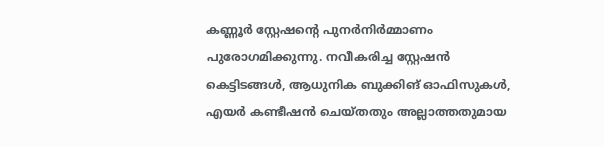കണ്ണൂർ സ്റ്റേഷന്റെ പുനർനിർമ്മാണം പുരോഗമിക്കുന്നു. നവീകരിച്ച സ്റ്റേഷൻ കെട്ടിടങ്ങൾ, ആധുനിക ബുക്കിങ് ഓഫിസുകൾ, എയർ കണ്ടീഷൻ ചെയ്തതും അല്ലാത്തതുമായ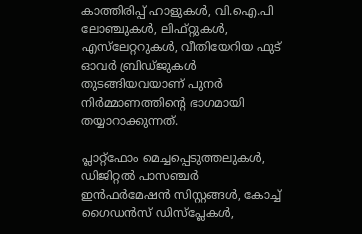കാത്തിരിപ്പ് ഹാളുകൾ, വി.ഐ.പി ലോഞ്ചുകൾ, ലിഫ്റ്റുകൾ, എസ്‌ലേറ്ററുകൾ, വീതിയേറിയ ഫുട് ഓവർ ബ്രിഡ്‌ജുകൾ തുടങ്ങിയവയാണ് പുനർ നിർമ്മാണത്തിന്റെ ഭാഗമായി തയ്യാറാക്കുന്നത്.

പ്ലാറ്റ്ഫോം മെച്ചപ്പെടുത്തലുകൾ, ഡിജിറ്റൽ പാസഞ്ചർ ഇൻഫർമേഷൻ സിസ്റ്റങ്ങൾ, കോച്ച് ഗൈഡൻസ് ഡിസ്പ്ലേകൾ,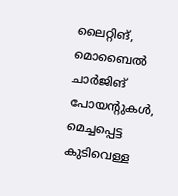ലൈറ്റിങ്, മൊബൈൽ ചാർജിങ് പോയന്റുകൾ, മെച്ചപ്പെട്ട കുടിവെള്ള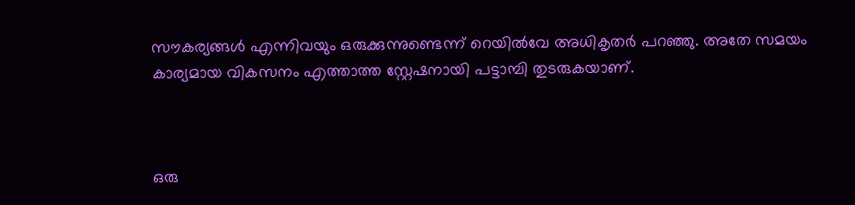സൗകര്യങ്ങൾ എന്നിവയും ഒരുക്കുന്നുണ്ടെന്ന് റെയിൽവേ അധികൃതർ പറഞ്ഞു. അതേ സമയം കാര്യമായ വികസനം എത്താത്ത സ്റ്റേഷനായി പട്ടാമ്പി തുടരുകയാണ്.



ഒരു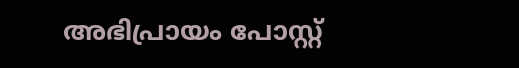അഭിപ്രായം പോസ്റ്റ്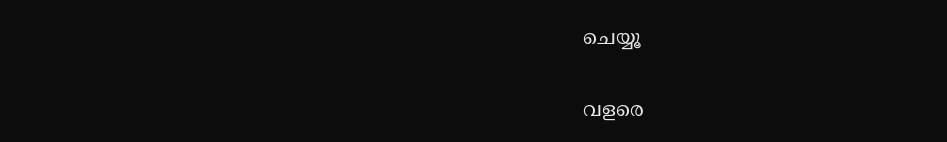ചെയ്യൂ

വളരെ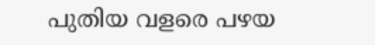പുതിയ വളരെ പഴയ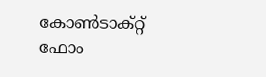കോൺടാക്റ്റ് ഫോം